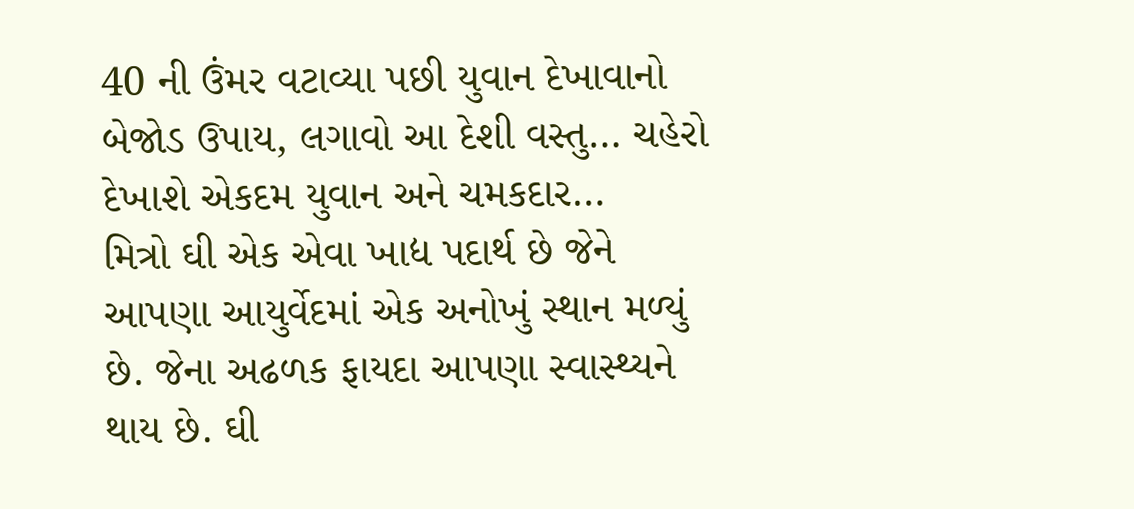40 ની ઉંમર વટાવ્યા પછી યુવાન દેખાવાનો બેજોડ ઉપાય, લગાવો આ દેશી વસ્તુ… ચહેરો દેખાશે એકદમ યુવાન અને ચમકદાર…
મિત્રો ઘી એક એવા ખાદ્ય પદાર્થ છે જેને આપણા આયુર્વેદમાં એક અનોખું સ્થાન મળ્યું છે. જેના અઢળક ફાયદા આપણા સ્વાસ્થ્યને થાય છે. ઘી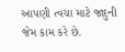આપણી ત્વચા માટે જાદુની જેમ કામ કરે છે.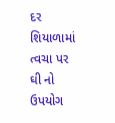દર શિયાળામાં ત્વચા પર ઘી નો ઉપયોગ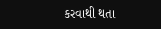કરવાથી થતા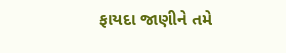ફાયદા જાણીને તમે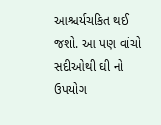આશ્ચર્યચકિત થઈ જશો. આ પણ વાંચો સદીઓથી ઘી નો ઉપયોગ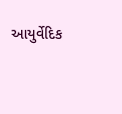આયુર્વેદિક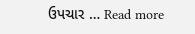ઉપચાર … Read more